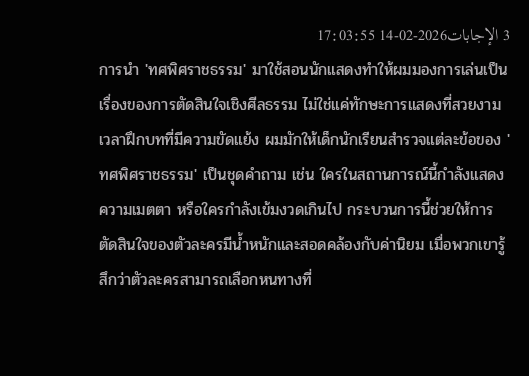3 الإجابات2026-02-14 17:03:55
การนำ 'ทศพิศราชธรรม' มาใช้สอนนักแสดงทำให้ผมมองการเล่นเป็นเรื่องของการตัดสินใจเชิงศีลธรรม ไม่ใช่แค่ทักษะการแสดงที่สวยงาม
เวลาฝึกบทที่มีความขัดแย้ง ผมมักให้เด็กนักเรียนสำรวจแต่ละข้อของ 'ทศพิศราชธรรม' เป็นชุดคำถาม เช่น ใครในสถานการณ์นี้กำลังแสดงความเมตตา หรือใครกำลังเข้มงวดเกินไป กระบวนการนี้ช่วยให้การตัดสินใจของตัวละครมีน้ำหนักและสอดคล้องกับค่านิยม เมื่อพวกเขารู้สึกว่าตัวละครสามารถเลือกหนทางที่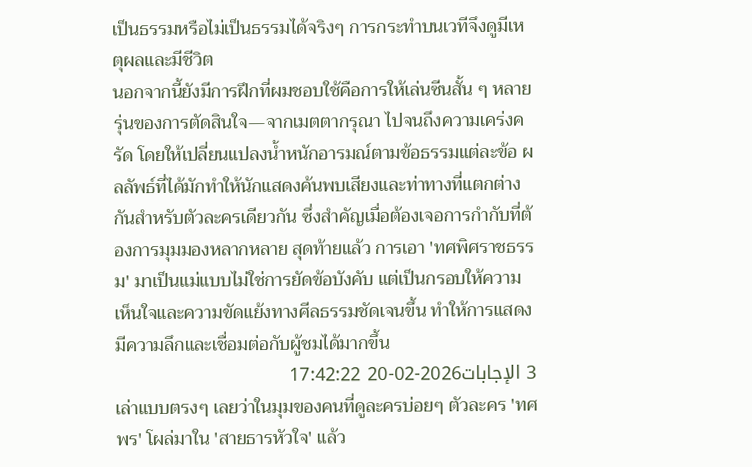เป็นธรรมหรือไม่เป็นธรรมได้จริงๆ การกระทำบนเวทีจึงดูมีเหตุผลและมีชีวิต
นอกจากนี้ยังมีการฝึกที่ผมชอบใช้คือการให้เล่นซีนสั้น ๆ หลายรุ่นของการตัดสินใจ—จากเมตตากรุณา ไปจนถึงความเคร่งครัด โดยให้เปลี่ยนแปลงน้ำหนักอารมณ์ตามข้อธรรมแต่ละข้อ ผลลัพธ์ที่ได้มักทำให้นักแสดงค้นพบเสียงและท่าทางที่แตกต่างกันสำหรับตัวละครเดียวกัน ซึ่งสำคัญเมื่อต้องเจอการกำกับที่ต้องการมุมมองหลากหลาย สุดท้ายแล้ว การเอา 'ทศพิศราชธรรม' มาเป็นแม่แบบไม่ใช่การยัดข้อบังคับ แต่เป็นกรอบให้ความเห็นใจและความขัดแย้งทางศีลธรรมชัดเจนขึ้น ทำให้การแสดงมีความลึกและเชื่อมต่อกับผู้ชมได้มากขึ้น
3 الإجابات2026-02-20 17:42:22
เล่าแบบตรงๆ เลยว่าในมุมของคนที่ดูละครบ่อยๆ ตัวละคร 'ทศพร' โผล่มาใน 'สายธารหัวใจ' แล้ว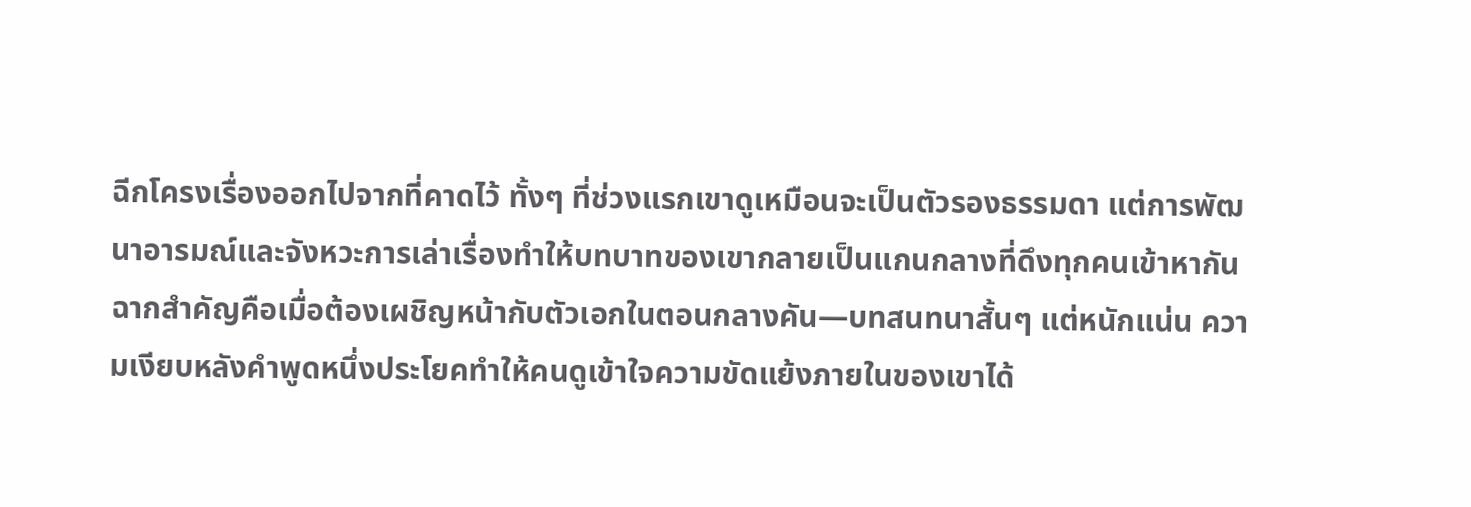ฉีกโครงเรื่องออกไปจากที่คาดไว้ ทั้งๆ ที่ช่วงแรกเขาดูเหมือนจะเป็นตัวรองธรรมดา แต่การพัฒนาอารมณ์และจังหวะการเล่าเรื่องทำให้บทบาทของเขากลายเป็นแกนกลางที่ดึงทุกคนเข้าหากัน
ฉากสำคัญคือเมื่อต้องเผชิญหน้ากับตัวเอกในตอนกลางคัน—บทสนทนาสั้นๆ แต่หนักแน่น ความเงียบหลังคำพูดหนึ่งประโยคทำให้คนดูเข้าใจความขัดแย้งภายในของเขาได้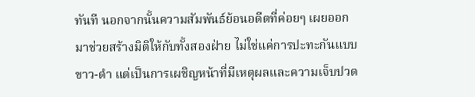ทันที นอกจากนั้นความสัมพันธ์ย้อนอดีตที่ค่อยๆ เผยออกมาช่วยสร้างมิติให้กับทั้งสองฝ่าย ไม่ใช่แค่การปะทะกันแบบขาว-ดำ แต่เป็นการเผชิญหน้าที่มีเหตุผลและความเจ็บปวด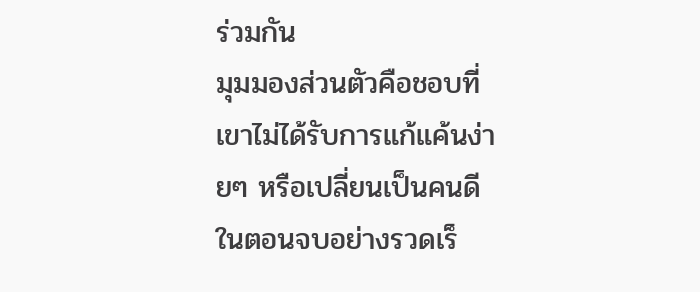ร่วมกัน
มุมมองส่วนตัวคือชอบที่เขาไม่ได้รับการแก้แค้นง่ายๆ หรือเปลี่ยนเป็นคนดีในตอนจบอย่างรวดเร็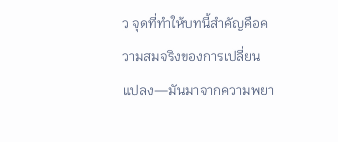ว จุดที่ทำให้บทนี้สำคัญคือความสมจริงของการเปลี่ยนแปลง—มันมาจากความพยา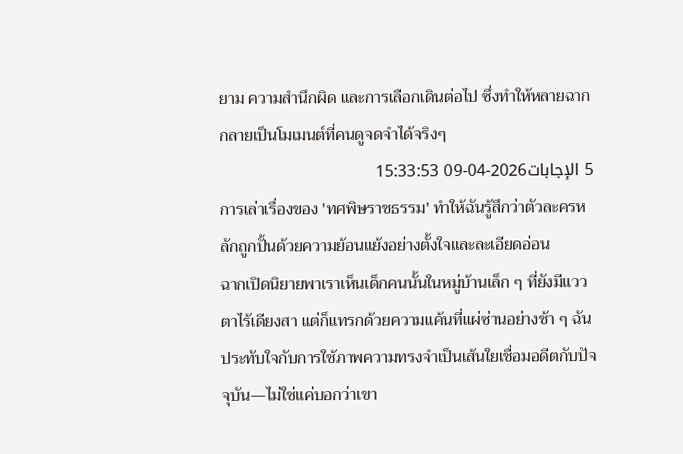ยาม ความสำนึกผิด และการเลือกเดินต่อไป ซึ่งทำให้หลายฉากกลายเป็นโมเมนต์ที่คนดูจดจำได้จริงๆ
5 الإجابات2026-04-09 15:33:53
การเล่าเรื่องของ 'ทศพิษราชธรรม' ทำให้ฉันรู้สึกว่าตัวละครหลักถูกปั้นด้วยความย้อนแย้งอย่างตั้งใจและละเอียดอ่อน
ฉากเปิดนิยายพาเราเห็นเด็กคนนั้นในหมู่บ้านเล็ก ๆ ที่ยังมีแววตาไร้เดียงสา แต่ก็แทรกด้วยความแค้นที่แผ่ซ่านอย่างช้า ๆ ฉันประทับใจกับการใช้ภาพความทรงจำเป็นเส้นใยเชื่อมอดีตกับปัจจุบัน—ไม่ใช่แค่บอกว่าเขา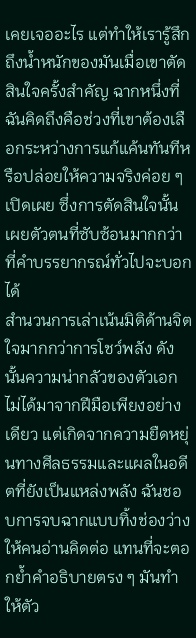เคยเจออะไร แต่ทำให้เรารู้สึกถึงน้ำหนักของมันเมื่อเขาตัดสินใจครั้งสำคัญ ฉากหนึ่งที่ฉันคิดถึงคือช่วงที่เขาต้องเลือกระหว่างการแก้แค้นทันทีหรือปล่อยให้ความจริงค่อย ๆ เปิดเผย ซึ่งการตัดสินใจนั้นเผยตัวตนที่ซับซ้อนมากกว่าที่คำบรรยากรณ์ทั่วไปจะบอกได้
สำนวนการเล่าเน้นมิติด้านจิตใจมากกว่าการโชว์พลัง ดังนั้นความน่ากลัวของตัวเอกไม่ได้มาจากฝีมือเพียงอย่างเดียว แต่เกิดจากความยืดหยุ่นทางศีลธรรมและแผลในอดีตที่ยังเป็นแหล่งพลัง ฉันชอบการจบฉากแบบทิ้งช่องว่างให้คนอ่านคิดต่อ แทนที่จะตอกย้ำคำอธิบายตรง ๆ มันทำให้ตัว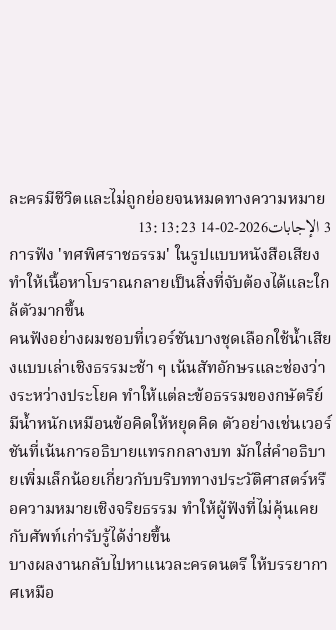ละครมีชีวิตและไม่ถูกย่อยจนหมดทางความหมาย
3 الإجابات2026-02-14 13:13:23
การฟัง 'ทศพิศราชธรรม' ในรูปแบบหนังสือเสียงทำให้เนื้อหาโบราณกลายเป็นสิ่งที่จับต้องได้และใกล้ตัวมากขึ้น
คนฟังอย่างผมชอบที่เวอร์ชันบางชุดเลือกใช้น้ำเสียงแบบเล่าเชิงธรรมะช้า ๆ เน้นสัทอักษรและช่องว่างระหว่างประโยค ทำให้แต่ละข้อธรรมของกษัตริย์มีน้ำหนักเหมือนข้อคิดให้หยุดคิด ตัวอย่างเช่นเวอร์ชันที่เน้นการอธิบายแทรกกลางบท มักใส่คำอธิบายเพิ่มเล็กน้อยเกี่ยวกับบริบททางประวัติศาสตร์หรือความหมายเชิงจริยธรรม ทำให้ผู้ฟังที่ไม่คุ้นเคยกับศัพท์เก่ารับรู้ได้ง่ายขึ้น
บางผลงานกลับไปหาแนวละครดนตรี ให้บรรยากาศเหมือ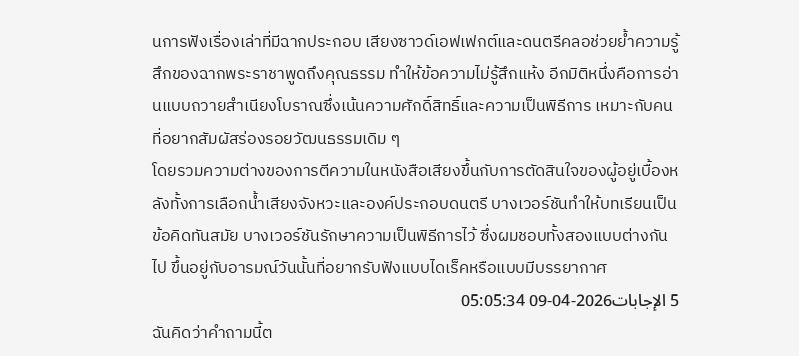นการฟังเรื่องเล่าที่มีฉากประกอบ เสียงซาวด์เอฟเฟกต์และดนตรีคลอช่วยย้ำความรู้สึกของฉากพระราชาพูดถึงคุณธรรม ทำให้ข้อความไม่รู้สึกแห้ง อีกมิติหนึ่งคือการอ่านแบบถวายสำเนียงโบราณซึ่งเน้นความศักดิ์สิทธิ์และความเป็นพิธีการ เหมาะกับคนที่อยากสัมผัสร่องรอยวัฒนธรรมเดิม ๆ
โดยรวมความต่างของการตีความในหนังสือเสียงขึ้นกับการตัดสินใจของผู้อยู่เบื้องหลังทั้งการเลือกน้ำเสียงจังหวะและองค์ประกอบดนตรี บางเวอร์ชันทำให้บทเรียนเป็นข้อคิดทันสมัย บางเวอร์ชันรักษาความเป็นพิธีการไว้ ซึ่งผมชอบทั้งสองแบบต่างกันไป ขึ้นอยู่กับอารมณ์วันนั้นที่อยากรับฟังแบบไดเร็คหรือแบบมีบรรยากาศ
5 الإجابات2026-04-09 05:05:34
ฉันคิดว่าคำถามนี้ต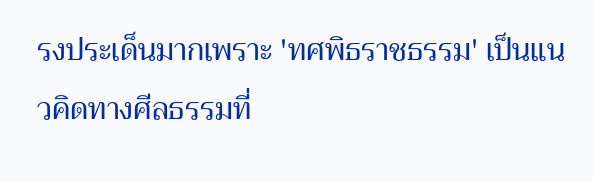รงประเด็นมากเพราะ 'ทศพิธราชธรรม' เป็นแนวคิดทางศีลธรรมที่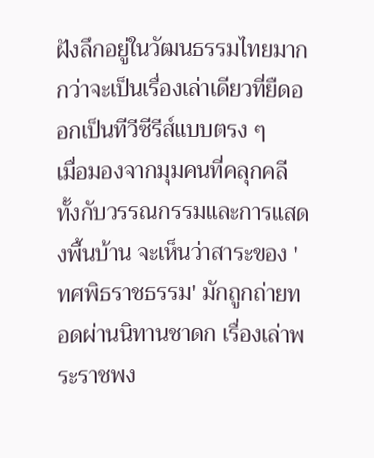ฝังลึกอยู่ในวัฒนธรรมไทยมากกว่าจะเป็นเรื่องเล่าเดียวที่ยืดออกเป็นทีวีซีรีส์แบบตรง ๆ
เมื่อมองจากมุมคนที่คลุกคลีทั้งกับวรรณกรรมและการแสดงพื้นบ้าน จะเห็นว่าสาระของ 'ทศพิธราชธรรม' มักถูกถ่ายทอดผ่านนิทานชาดก เรื่องเล่าพระราชพง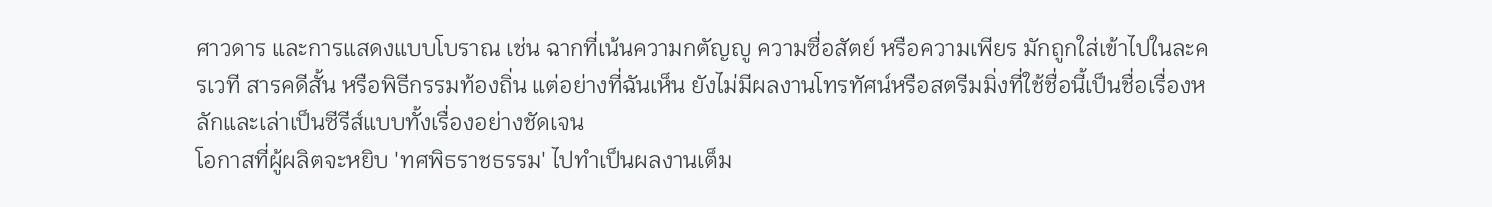ศาวดาร และการแสดงแบบโบราณ เช่น ฉากที่เน้นความกตัญญู ความซื่อสัตย์ หรือความเพียร มักถูกใส่เข้าไปในละครเวที สารคดีสั้น หรือพิธีกรรมท้องถิ่น แต่อย่างที่ฉันเห็น ยังไม่มีผลงานโทรทัศน์หรือสตรีมมิ่งที่ใช้ชื่อนี้เป็นชื่อเรื่องหลักและเล่าเป็นซีรีส์แบบทั้งเรื่องอย่างชัดเจน
โอกาสที่ผู้ผลิตจะหยิบ 'ทศพิธราชธรรม' ไปทำเป็นผลงานเต็ม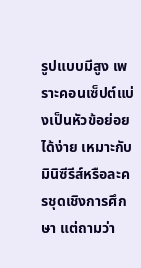รูปแบบมีสูง เพราะคอนเซ็ปต์แบ่งเป็นหัวข้อย่อยได้ง่าย เหมาะกับมินิซีรีส์หรือละครชุดเชิงการศึกษา แต่ถามว่า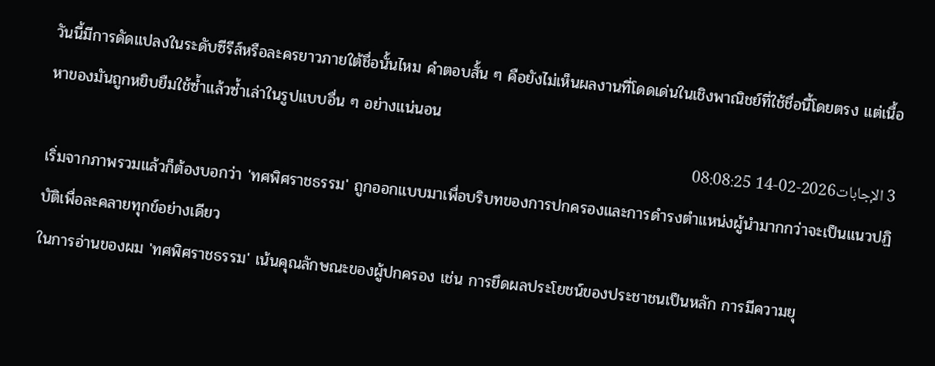วันนี้มีการดัดแปลงในระดับซีรีส์หรือละครยาวภายใต้ชื่อนั้นไหม คำตอบสั้น ๆ คือยังไม่เห็นผลงานที่โดดเด่นในเชิงพาณิชย์ที่ใช้ชื่อนี้โดยตรง แต่เนื้อหาของมันถูกหยิบยืมใช้ซ้ำแล้วซ้ำเล่าในรูปแบบอื่น ๆ อย่างแน่นอน
3 الإجابات2026-02-14 08:08:25
เริ่มจากภาพรวมแล้วก็ต้องบอกว่า 'ทศพิศราชธรรม' ถูกออกแบบมาเพื่อบริบทของการปกครองและการดำรงตำแหน่งผู้นำมากกว่าจะเป็นแนวปฏิบัติเพื่อละคลายทุกข์อย่างเดียว
ในการอ่านของผม 'ทศพิศราชธรรม' เน้นคุณลักษณะของผู้ปกครอง เช่น การยึดผลประโยชน์ของประชาชนเป็นหลัก การมีความยุ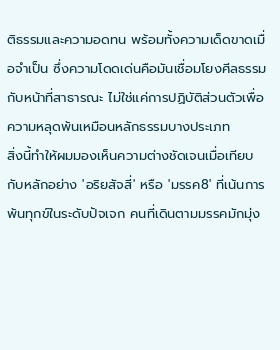ติธรรมและความอดทน พร้อมทั้งความเด็ดขาดเมื่อจำเป็น ซึ่งความโดดเด่นคือมันเชื่อมโยงศีลธรรมกับหน้าที่สาธารณะ ไม่ใช่แค่การปฏิบัติส่วนตัวเพื่อความหลุดพ้นเหมือนหลักธรรมบางประเภท
สิ่งนี้ทำให้ผมมองเห็นความต่างชัดเจนเมื่อเทียบกับหลักอย่าง 'อริยสัจสี่' หรือ 'มรรค8' ที่เน้นการพ้นทุกข์ในระดับปัจเจก คนที่เดินตามมรรคมักมุ่ง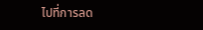ไปที่การลด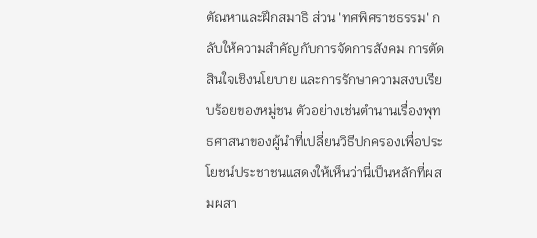ตัณหาและฝึกสมาธิ ส่วน 'ทศพิศราชธรรม' กลับให้ความสำคัญกับการจัดการสังคม การตัดสินใจเชิงนโยบาย และการรักษาความสงบเรียบร้อยของหมู่ชน ตัวอย่างเช่นตำนานเรื่องพุทธศาสนาของผู้นำที่เปลี่ยนวิธีปกครองเพื่อประโยชน์ประชาชนแสดงให้เห็นว่านี่เป็นหลักที่ผสมผสา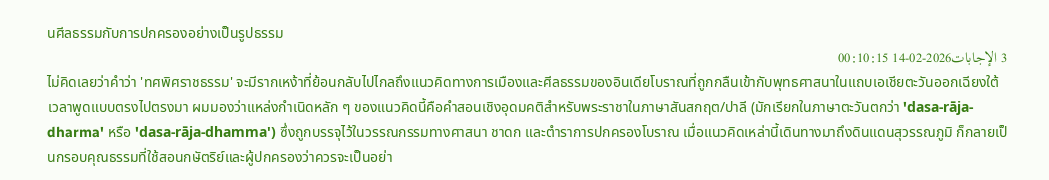นศีลธรรมกับการปกครองอย่างเป็นรูปธรรม
3 الإجابات2026-02-14 00:10:15
ไม่คิดเลยว่าคำว่า 'ทศพิศราชธรรม' จะมีรากเหง้าที่ย้อนกลับไปไกลถึงแนวคิดทางการเมืองและศีลธรรมของอินเดียโบราณที่ถูกกลืนเข้ากับพุทธศาสนาในแถบเอเชียตะวันออกเฉียงใต้
เวลาพูดแบบตรงไปตรงมา ผมมองว่าแหล่งกำเนิดหลัก ๆ ของแนวคิดนี้คือคำสอนเชิงอุดมคติสำหรับพระราชาในภาษาสันสกฤต/ปาลี (มักเรียกในภาษาตะวันตกว่า 'dasa-rāja-dharma' หรือ 'dasa-rāja-dhamma') ซึ่งถูกบรรจุไว้ในวรรณกรรมทางศาสนา ชาดก และตำราการปกครองโบราณ เมื่อแนวคิดเหล่านี้เดินทางมาถึงดินแดนสุวรรณภูมิ ก็กลายเป็นกรอบคุณธรรมที่ใช้สอนกษัตริย์และผู้ปกครองว่าควรจะเป็นอย่า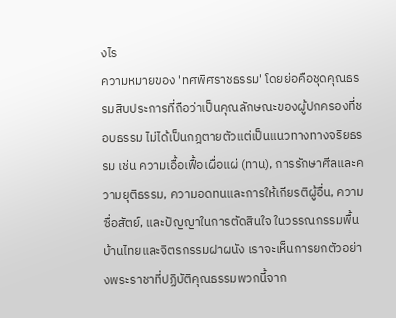งไร
ความหมายของ 'ทศพิศราชธรรม' โดยย่อคือชุดคุณธรรมสิบประการที่ถือว่าเป็นคุณลักษณะของผู้ปกครองที่ชอบธรรม ไม่ได้เป็นกฎตายตัวแต่เป็นแนวทางทางจริยธรรม เช่น ความเอื้อเฟื้อเผื่อแผ่ (ทาน), การรักษาศีลและความยุติธรรม, ความอดทนและการให้เกียรติผู้อื่น, ความซื่อสัตย์, และปัญญาในการตัดสินใจ ในวรรณกรรมพื้นบ้านไทยและจิตรกรรมฝาผนัง เราจะเห็นการยกตัวอย่างพระราชาที่ปฏิบัติคุณธรรมพวกนี้จาก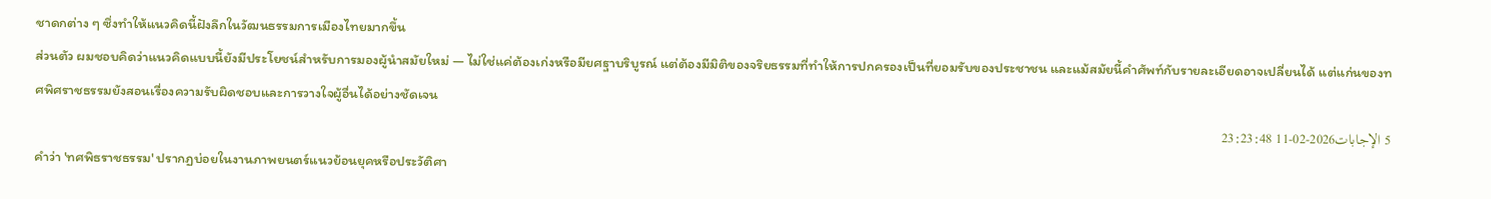ชาดกต่าง ๆ ซึ่งทำให้แนวคิดนี้ฝังลึกในวัฒนธรรมการเมืองไทยมากขึ้น
ส่วนตัว ผมชอบคิดว่าแนวคิดแบบนี้ยังมีประโยชน์สำหรับการมองผู้นำสมัยใหม่ — ไม่ใช่แค่ต้องเก่งหรือมียศฐาบริบูรณ์ แต่ต้องมีมิติของจริยธรรมที่ทำให้การปกครองเป็นที่ยอมรับของประชาชน และแม้สมัยนี้คำศัพท์กับรายละเอียดอาจเปลี่ยนได้ แต่แก่นของทศพิศราชธรรมยังสอนเรื่องความรับผิดชอบและการวางใจผู้อื่นได้อย่างชัดเจน
5 الإجابات2026-02-11 23:23:48
คำว่า 'ทศพิธราชธรรม' ปรากฏบ่อยในงานภาพยนตร์แนวย้อนยุคหรือประวัติศา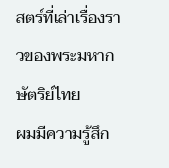สตร์ที่เล่าเรื่องราวของพระมหากษัตริย์ไทย
ผมมีความรู้สึก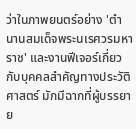ว่าในภาพยนตร์อย่าง 'ตำนานสมเด็จพระนเรศวรมหาราช' และงานฟีเจอร์เกี่ยวกับบุคคลสำคัญทางประวัติศาสตร์ มักมีฉากที่ผู้บรรยาย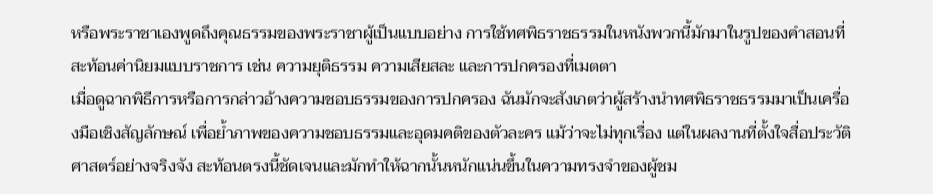หรือพระราชาเองพูดถึงคุณธรรมของพระราชาผู้เป็นแบบอย่าง การใช้ทศพิธราชธรรมในหนังพวกนี้มักมาในรูปของคำสอนที่สะท้อนค่านิยมแบบราชการ เช่น ความยุติธรรม ความเสียสละ และการปกครองที่เมตตา
เมื่อดูฉากพิธีการหรือการกล่าวอ้างความชอบธรรมของการปกครอง ฉันมักจะสังเกตว่าผู้สร้างนำทศพิธราชธรรมมาเป็นเครื่องมือเชิงสัญลักษณ์ เพื่อย้ำภาพของความชอบธรรมและอุดมคติของตัวละคร แม้ว่าจะไม่ทุกเรื่อง แต่ในผลงานที่ตั้งใจสื่อประวัติศาสตร์อย่างจริงจัง สะท้อนตรงนี้ชัดเจนและมักทำให้ฉากนั้นหนักแน่นขึ้นในความทรงจำของผู้ชม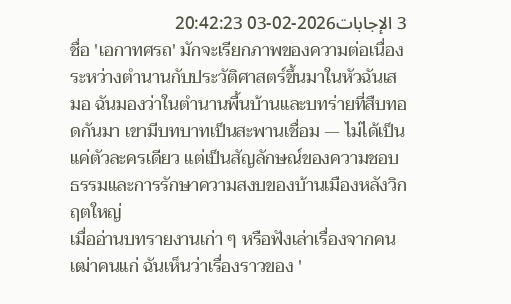3 الإجابات2026-02-03 20:42:23
ชื่อ 'เอกาทศรถ' มักจะเรียกภาพของความต่อเนื่องระหว่างตำนานกับประวัติศาสตร์ขึ้นมาในหัวฉันเสมอ ฉันมองว่าในตำนานพื้นบ้านและบทร่ายที่สืบทอดกันมา เขามีบทบาทเป็นสะพานเชื่อม — ไม่ได้เป็นแค่ตัวละครเดียว แต่เป็นสัญลักษณ์ของความชอบธรรมและการรักษาความสงบของบ้านเมืองหลังวิกฤตใหญ่
เมื่ออ่านบทรายงานเก่า ๆ หรือฟังเล่าเรื่องจากคนเฒ่าคนแก่ ฉันเห็นว่าเรื่องราวของ '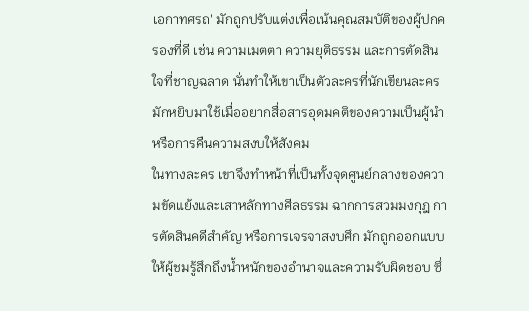เอกาทศรถ' มักถูกปรับแต่งเพื่อเน้นคุณสมบัติของผู้ปกครองที่ดี เช่น ความเมตตา ความยุติธรรม และการตัดสินใจที่ชาญฉลาด นั่นทำให้เขาเป็นตัวละครที่นักเขียนละครมักหยิบมาใช้เมื่ออยากสื่อสารอุดมคติของความเป็นผู้นำหรือการคืนความสงบให้สังคม
ในทางละคร เขาจึงทำหน้าที่เป็นทั้งจุดศูนย์กลางของความขัดแย้งและเสาหลักทางศีลธรรม ฉากการสวมมงกุฎ การตัดสินคดีสำคัญ หรือการเจรจาสงบศึก มักถูกออกแบบให้ผู้ชมรู้สึกถึงน้ำหนักของอำนาจและความรับผิดชอบ ซึ่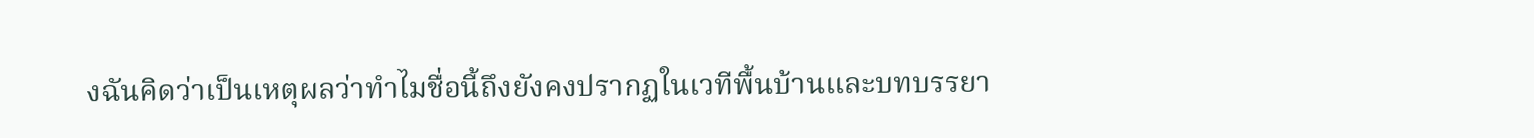งฉันคิดว่าเป็นเหตุผลว่าทำไมชื่อนี้ถึงยังคงปรากฏในเวทีพื้นบ้านและบทบรรยา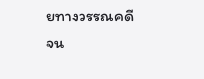ยทางวรรณคดีจน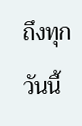ถึงทุกวันนี้